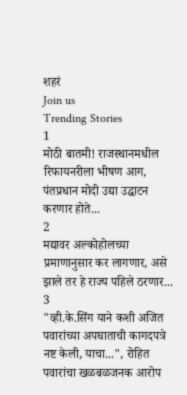शहरं
Join us
Trending Stories
1
मोठी बातमी! राजस्थानमधील रिफायनरीला भीषण आग, पंतप्रधान मोदी उद्या उद्घाटन करणार होते...
2
मद्यावर अल्कोहोलच्या प्रमाणानुसार कर लागणार, असे झाले तर हे राज्य पहिले ठरणार...
3
"व्ही.के.सिंग याने कशी अजित पवारांच्या अपघाताची कागदपत्रे नष्ट केली, याचा...", रोहित पवारांचा खळबळजनक आरोप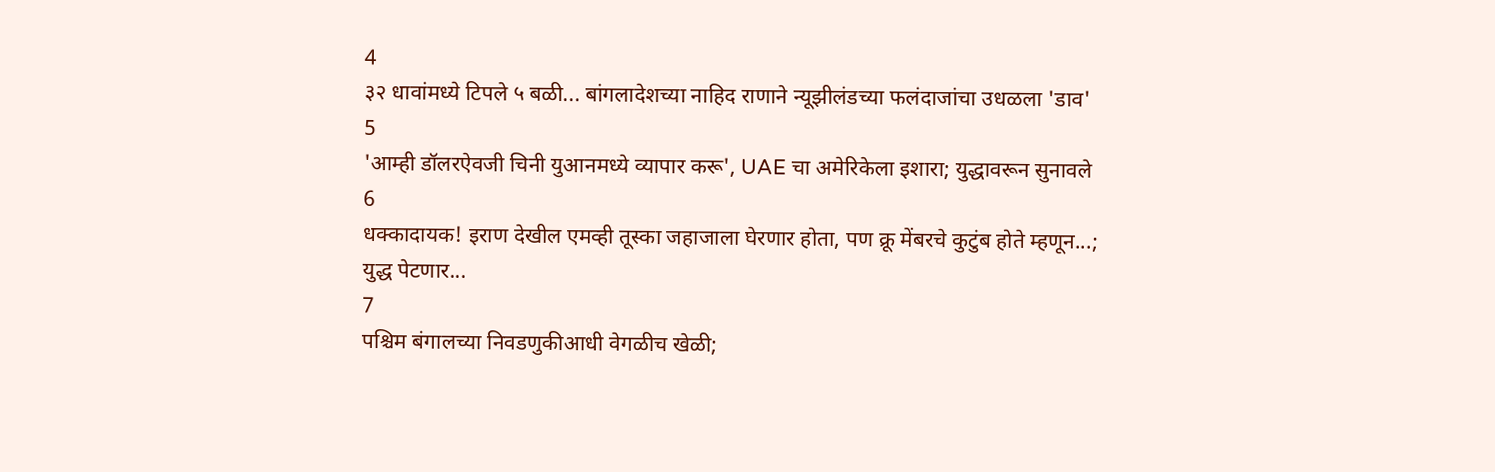4
३२ धावांमध्ये टिपले ५ बळी... बांगलादेशच्या नाहिद राणाने न्यूझीलंडच्या फलंदाजांचा उधळला 'डाव'
5
'आम्ही डॉलरऐवजी चिनी युआनमध्ये व्यापार करू', UAE चा अमेरिकेला इशारा; युद्धावरून सुनावले
6
धक्कादायक! इराण देखील एमव्ही तूस्का जहाजाला घेरणार होता, पण क्रू मेंबरचे कुटुंब होते म्हणून...; युद्ध पेटणार...
7
पश्चिम बंगालच्या निवडणुकीआधी वेगळीच खेळी;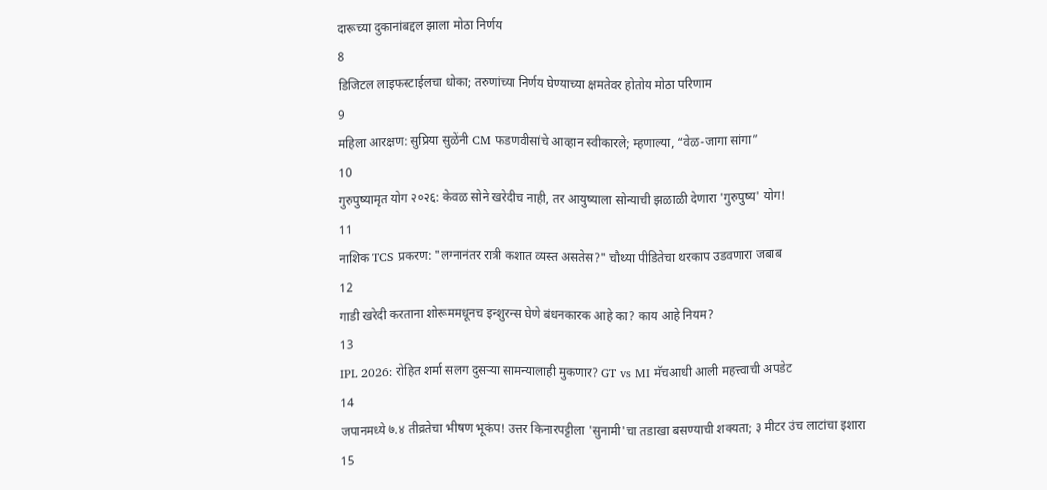दारूच्या दुकानांबद्दल झाला मोठा निर्णय
8
डिजिटल लाइफस्टाईलचा धोका; तरुणांच्या निर्णय घेण्याच्या क्षमतेवर होतोय मोठा परिणाम
9
महिला आरक्षण: सुप्रिया सुळेंनी CM फडणवीसांचे आव्हान स्वीकारले; म्हणाल्या, “वेळ-जागा सांगा”
10
गुरुपुष्यामृत योग २०२६: केवळ सोने खरेदीच नाही, तर आयुष्याला सोन्याची झळाळी देणारा 'गुरुपुष्य' योग!
11
नाशिक TCS प्रकरण: "लग्नानंतर रात्री कशात व्यस्त असतेस?" चौथ्या पीडितेचा थरकाप उडवणारा जबाब
12
गाडी खरेदी करताना शोरूममधूनच इन्शुरन्स घेणे बंधनकारक आहे का? काय आहे नियम?
13
IPL 2026: रोहित शर्मा सलग दुसऱ्या सामन्यालाही मुकणार? GT vs MI मॅचआधी आली महत्त्वाची अपडेट
14
जपानमध्ये ७.४ तीव्रतेचा भीषण भूकंप! उत्तर किनारपट्टीला 'सुनामी'चा तडाखा बसण्याची शक्यता; ३ मीटर उंच लाटांचा इशारा
15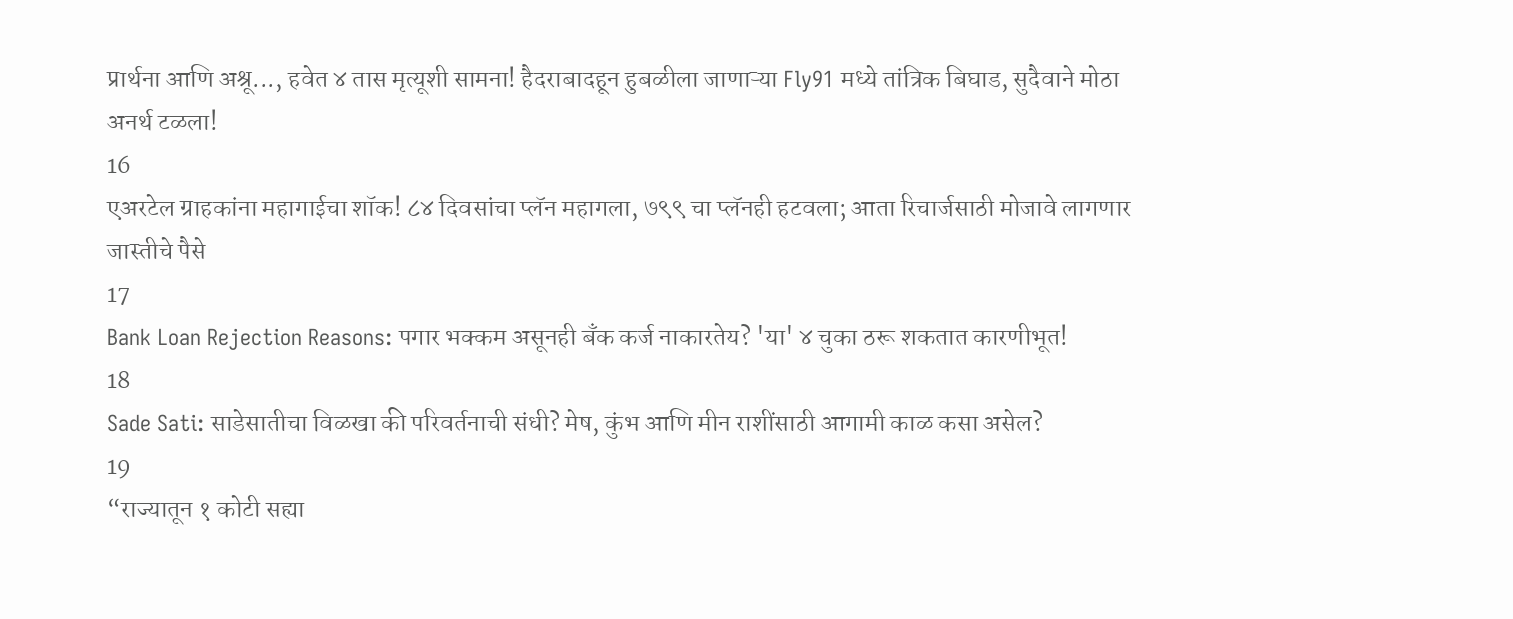प्रार्थना आणि अश्रू..., हवेत ४ तास मृत्यूशी सामना! हैदराबादहून हुबळीला जाणाऱ्या Fly91 मध्ये तांत्रिक बिघाड, सुदैवाने मोठा अनर्थ टळला!
16
एअरटेल ग्राहकांना महागाईचा शॉक! ८४ दिवसांचा प्लॅन महागला, ७९९ चा प्लॅनही हटवला; आता रिचार्जसाठी मोजावे लागणार जास्तीचे पैसे
17
Bank Loan Rejection Reasons: पगार भक्कम असूनही बँक कर्ज नाकारतेय? 'या' ४ चुका ठरू शकतात कारणीभूत!
18
Sade Sati: साडेसातीचा विळखा की परिवर्तनाची संधी? मेष, कुंभ आणि मीन राशींसाठी आगामी काळ कसा असेल?
19
“राज्यातून १ कोटी सह्या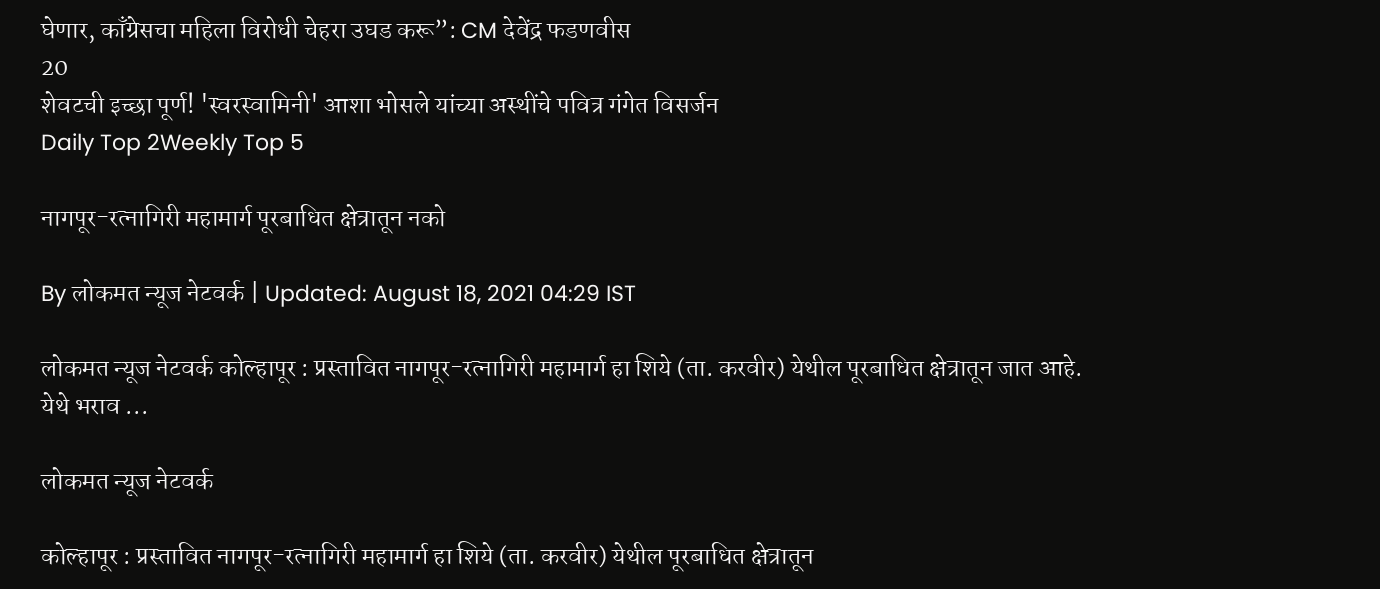घेणार, काँग्रेसचा महिला विरोधी चेहरा उघड करू”: CM देवेंद्र फडणवीस
20
शेवटची इच्छा पूर्ण! 'स्वरस्वामिनी' आशा भोसले यांच्या अस्थींचे पवित्र गंगेत विसर्जन
Daily Top 2Weekly Top 5

नागपूर-रत्नागिरी महामार्ग पूरबाधित क्षेत्रातून नको

By लोकमत न्यूज नेटवर्क | Updated: August 18, 2021 04:29 IST

लोकमत न्यूज नेटवर्क कोल्हापूर : प्रस्तावित नागपूर-रत्नागिरी महामार्ग हा शिये (ता. करवीर) येथील पूरबाधित क्षेत्रातून जात आहे. येथे भराव ...

लोकमत न्यूज नेटवर्क

कोल्हापूर : प्रस्तावित नागपूर-रत्नागिरी महामार्ग हा शिये (ता. करवीर) येथील पूरबाधित क्षेत्रातून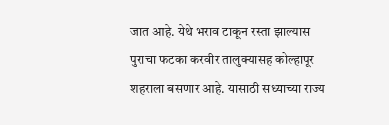जात आहे. येथे भराव टाकून रस्ता झाल्यास पुराचा फटका करवीर तालुक्यासह कोल्हापूर शहराला बसणार आहे. यासाठी सध्याच्या राज्य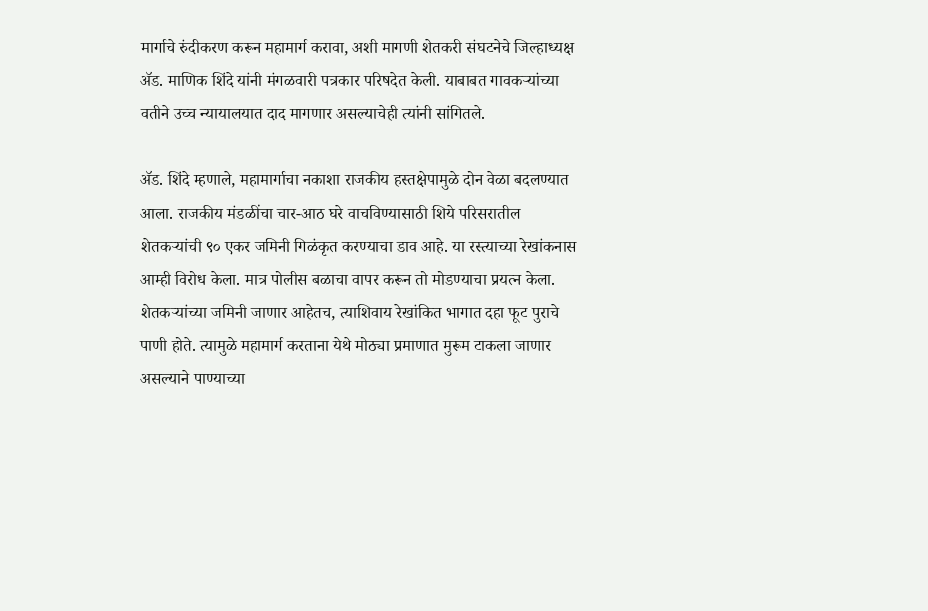मार्गाचे रुंदीकरण करून महामार्ग करावा, अशी मागणी शेतकरी संघटनेचे जिल्हाध्यक्ष ॲड. माणिक शिंदे यांनी मंगळवारी पत्रकार परिषदेत केली. याबाबत गावकऱ्यांच्या वतीने उच्च न्यायालयात दाद मागणार असल्याचेही त्यांनी सांगितले.

ॲड. शिंदे म्हणाले, महामार्गाचा नकाशा राजकीय हस्तक्षेपामुळे दोन वेळा बदलण्यात आला. राजकीय मंडळींचा चार-आठ घरे वाचविण्यासाठी शिये परिसरातील शेतकऱ्यांची ९० एकर जमिनी गिळंकृत करण्याचा डाव आहे. या रस्त्याच्या रेखांकनास आम्ही विरोध केला. मात्र पोलीस बळाचा वापर करून तो मोडण्याचा प्रयत्न केला. शेतकऱ्यांच्या जमिनी जाणार आहेतच, त्याशिवाय रेखांकित भागात दहा फूट पुराचे पाणी होते. त्यामुळे महामार्ग करताना येथे मोठ्या प्रमाणात मुरूम टाकला जाणार असल्याने पाण्याच्या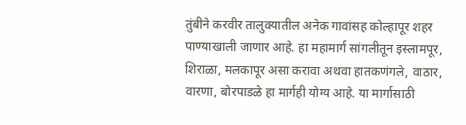तुंबीने करवीर तालुक्यातील अनेक गावांसह कोल्हापूर शहर पाण्याखाली जाणार आहे. हा महामार्ग सांगलीतून इस्लामपूर, शिराळा, मलकापूर असा करावा अथवा हातकणंगले, वाठार, वारणा, बोरपाडळे हा मार्गही योग्य आहे. या मार्गासाठी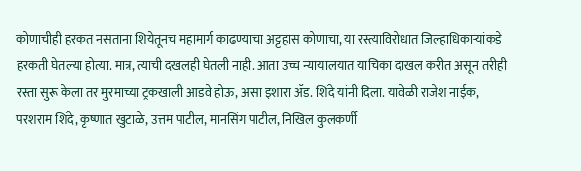कोणाचीही हरकत नसताना शियेतूनच महामार्ग काढण्याचा अट्टहास कोणाचा, या रस्त्याविरोधात जिल्हाधिकाऱ्यांकडे हरकती घेतल्या होत्या. मात्र, त्याची दखलही घेतली नाही. आता उच्च न्यायालयात याचिका दाखल करीत असून तरीही रस्ता सुरू केला तर मुरमाच्या ट्रकखाली आडवे होऊ, असा इशारा ॲड. शिंदे यांनी दिला. यावेळी राजेश नाईक, परशराम शिंदे, कृष्णात खुटाळे, उत्तम पाटील, मानसिंग पाटील, निखिल कुलकर्णी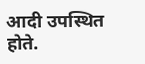आदी उपस्थित होते.